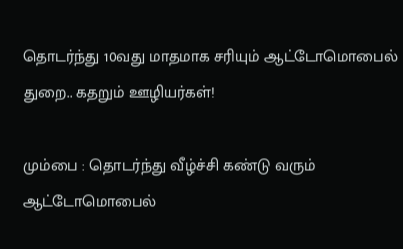தொடர்ந்து 10வது மாதமாக சரியும் ஆட்டோமொபைல் துறை.. கதறும் ஊழியர்கள்!

மும்பை : தொடர்ந்து வீழ்ச்சி கண்டு வரும் ஆட்டோமொபைல்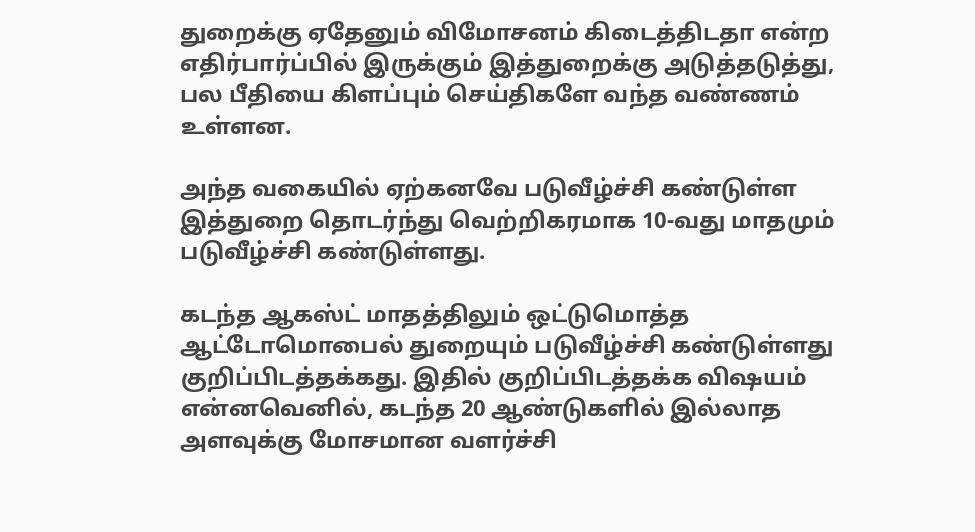துறைக்கு ஏதேனும் விமோசனம் கிடைத்திடதா என்ற எதிர்பார்ப்பில் இருக்கும் இத்துறைக்கு அடுத்தடுத்து, பல பீதியை கிளப்பும் செய்திகளே வந்த வண்ணம் உள்ளன.

அந்த வகையில் ஏற்கனவே படுவீழ்ச்சி கண்டுள்ள இத்துறை தொடர்ந்து வெற்றிகரமாக 10-வது மாதமும் படுவீழ்ச்சி கண்டுள்ளது.

கடந்த ஆகஸ்ட் மாதத்திலும் ஒட்டுமொத்த ஆட்டோமொபைல் துறையும் படுவீழ்ச்சி கண்டுள்ளது குறிப்பிடத்தக்கது. இதில் குறிப்பிடத்தக்க விஷயம் என்னவெனில், கடந்த 20 ஆண்டுகளில் இல்லாத அளவுக்கு மோசமான வளர்ச்சி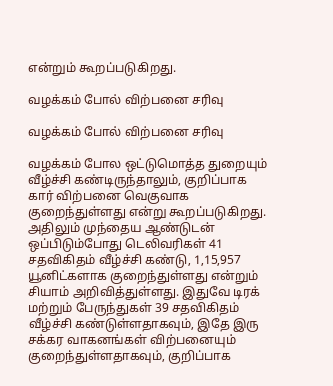என்றும் கூறப்படுகிறது.

வழக்கம் போல் விற்பனை சரிவு

வழக்கம் போல் விற்பனை சரிவு

வழக்கம் போல ஒட்டுமொத்த துறையும் வீழ்ச்சி கண்டிருந்தாலும், குறிப்பாக கார் விற்பனை வெகுவாக குறைந்துள்ளது என்று கூறப்படுகிறது. அதிலும் முந்தைய ஆண்டுடன் ஒப்பிடும்போது டெலிவரிகள் 41 சதவிகிதம் வீழ்ச்சி கண்டு, 1,15,957 யூனிட்களாக குறைந்துள்ளது என்றும் சியாம் அறிவித்துள்ளது. இதுவே டிரக் மற்றும் பேருந்துகள் 39 சதவிகிதம் வீழ்ச்சி கண்டுள்ளதாகவும், இதே இரு சக்கர வாகனங்கள் விற்பனையும் குறைந்துள்ளதாகவும், குறிப்பாக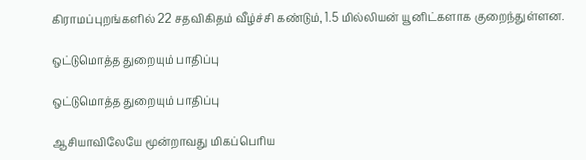கிராமப்புறங்களில் 22 சதவிகிதம் வீழ்ச்சி கண்டும், 1.5 மில்லியன் யூனிட்களாக குறைந்துள்ளன.

ஒட்டுமொத்த துறையும் பாதிப்பு

ஒட்டுமொத்த துறையும் பாதிப்பு

ஆசியாவிலேயே மூன்றாவது மிகப்பெரிய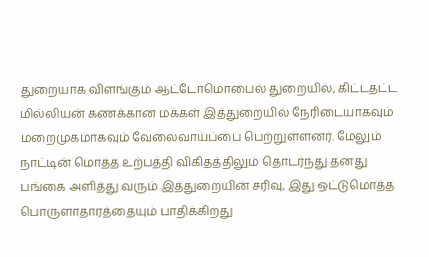துறையாக விளங்கும் ஆட்டோமொபைல் துறையில், கிட்டதட்ட மில்லியன் கணக்கான மக்கள் இத்துறையில் நேரிடையாகவும் மறைமுகமாகவும் வேலைவாய்ப்பை பெற்றுள்ளனர். மேலும் நாட்டின் மொத்த உற்பத்தி விகிதத்திலும் தொடர்ந்து தனது பங்கை அளித்து வரும் இத்துறையின் சரிவு, இது ஒட்டுமொத்த பொருளாதாரத்தையும் பாதிக்கிறது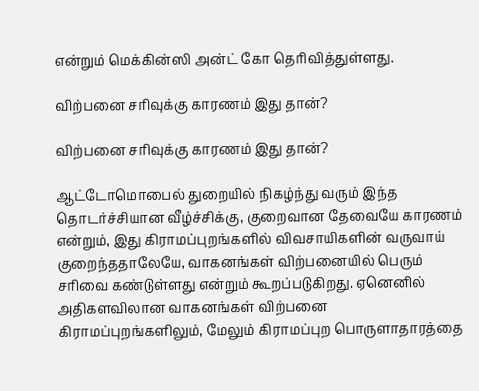என்றும் மெக்கின்ஸி அன்ட் கோ தெரிவித்துள்ளது.

விற்பனை சரிவுக்கு காரணம் இது தான்?

விற்பனை சரிவுக்கு காரணம் இது தான்?

ஆட்டோமொபைல் துறையில் நிகழ்ந்து வரும் இந்த தொடர்ச்சியான வீழ்ச்சிக்கு, குறைவான தேவையே காரணம் என்றும், இது கிராமப்புறங்களில் விவசாயிகளின் வருவாய் குறைந்ததாலேயே, வாகனங்கள் விற்பனையில் பெரும் சரிவை கண்டுள்ளது என்றும் கூறப்படுகிறது. ஏனெனில் அதிகளவிலான வாகனங்கள் விற்பனை கிராமப்புறங்களிலும், மேலும் கிராமப்புற பொருளாதாரத்தை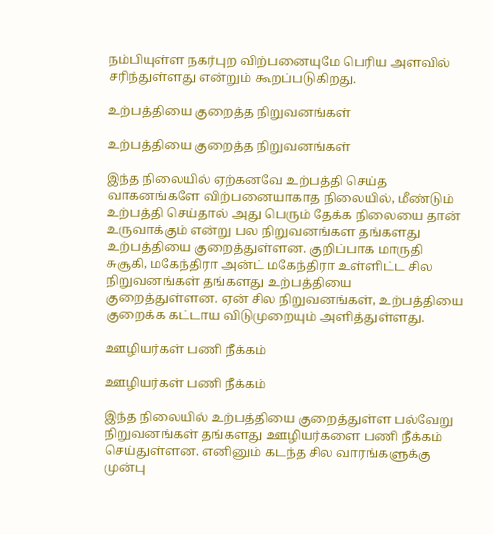நம்பியுள்ள நகர்புற விற்பனையுமே பெரிய அளவில் சரிந்துள்ளது என்றும் கூறப்படுகிறது.

உற்பத்தியை குறைத்த நிறுவனங்கள்

உற்பத்தியை குறைத்த நிறுவனங்கள்

இந்த நிலையில் ஏற்கனவே உற்பத்தி செய்த வாகனங்களே விற்பனையாகாத நிலையில், மீண்டும் உற்பத்தி செய்தால் அது பெரும் தேக்க நிலையை தான் உருவாக்கும் என்று பல நிறுவனங்கள தங்களது உற்பத்தியை குறைத்துள்ளன. குறிப்பாக மாருதி சுசூகி, மகேந்திரா அன்ட் மகேந்திரா உள்ளிட்ட சில நிறுவனங்கள் தங்களது உற்பத்தியை குறைத்துள்ளன. ஏன் சில நிறுவனங்கள், உற்பத்தியை குறைக்க கட்டாய விடுமுறையும் அளித்துள்ளது.

ஊழியர்கள் பணி நீக்கம்

ஊழியர்கள் பணி நீக்கம்

இந்த நிலையில் உற்பத்தியை குறைத்துள்ள பல்வேறு நிறுவனங்கள் தங்களது ஊழியர்களை பணி நீக்கம் செய்துள்ளன. எனினும் கடந்த சில வாரங்களுக்கு முன்பு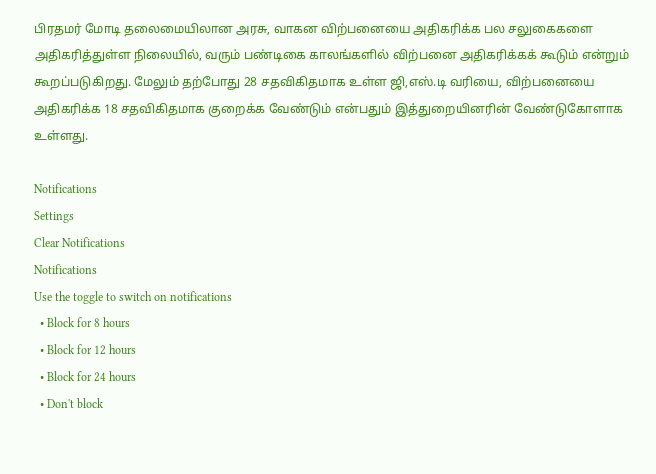பிரதமர் மோடி தலைமையிலான அரசு, வாகன விற்பனையை அதிகரிக்க பல சலுகைகளை அதிகரித்துள்ள நிலையில், வரும் பண்டிகை காலங்களில் விற்பனை அதிகரிக்கக் கூடும் என்றும் கூறப்படுகிறது. மேலும் தற்போது 28 சதவிகிதமாக உள்ள ஜி,எஸ்.டி வரியை, விற்பனையை அதிகரிக்க 18 சதவிகிதமாக குறைக்க வேண்டும் என்பதும் இத்துறையினரின் வேண்டுகோளாக உள்ளது.

Notifications
Settings
Clear Notifications
Notifications
Use the toggle to switch on notifications
  • Block for 8 hours
  • Block for 12 hours
  • Block for 24 hours
  • Don't block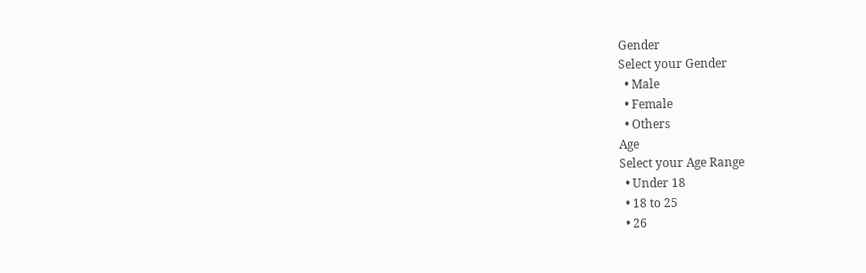Gender
Select your Gender
  • Male
  • Female
  • Others
Age
Select your Age Range
  • Under 18
  • 18 to 25
  • 26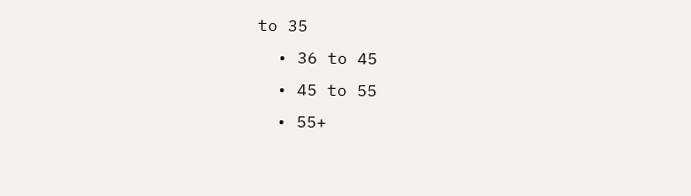to 35
  • 36 to 45
  • 45 to 55
  • 55+